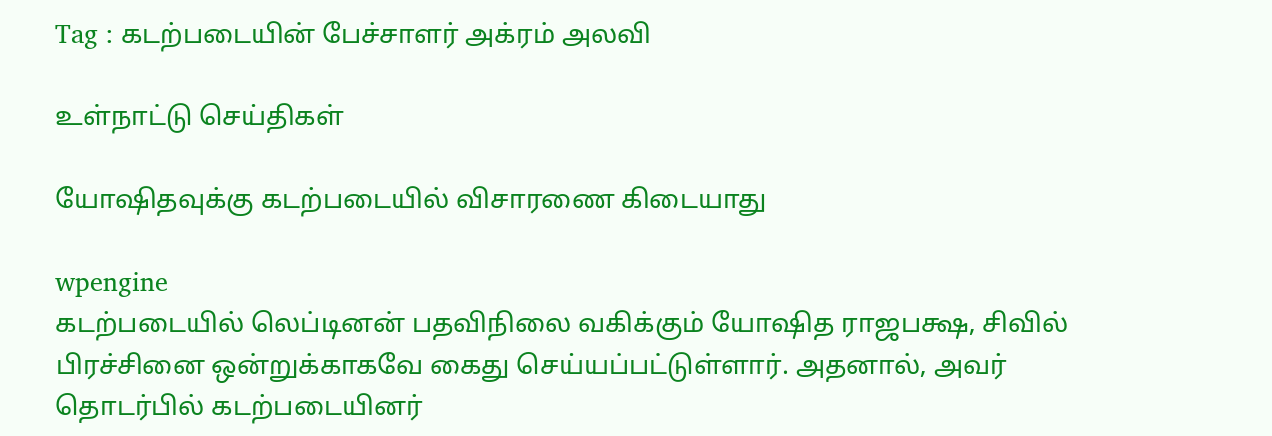Tag : கடற்படையின் பேச்சாளர் அக்ரம் அலவி

உள்நாட்டு செய்திகள்

யோஷிதவுக்கு கடற்படையில் விசாரணை கிடையாது

wpengine
கடற்படையில் லெப்டினன் பதவிநிலை வகிக்கும் யோஷித ராஜபக்ஷ, சிவில் பிரச்சினை ஒன்றுக்காகவே கைது செய்யப்பட்டுள்ளார். அதனால், அவர் தொடர்பில் கடற்படையினர்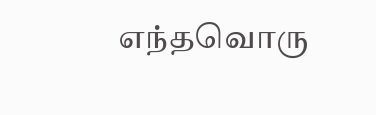எந்தவொரு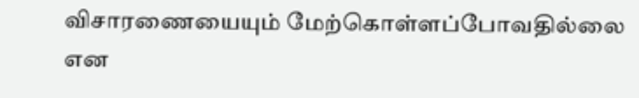விசாரணையையும் மேற்கொள்ளப்போவதில்லை என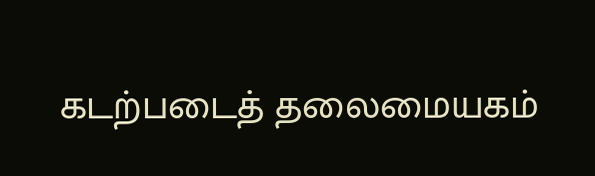கடற்படைத் தலைமையகம்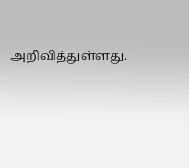அறிவித்துள்ளது.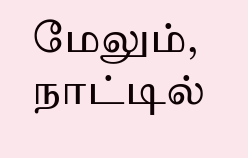மேலும், நாட்டில்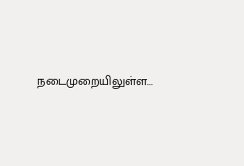நடைமுறையிலுள்ள...